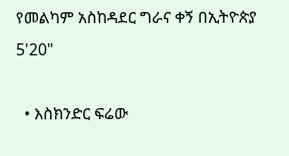የመልካም አስከዳደር ግራና ቀኝ በኢትዮጵያ 5'20"

  • እስክንድር ፍሬው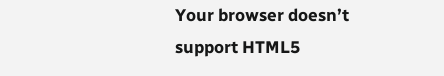Your browser doesn’t support HTML5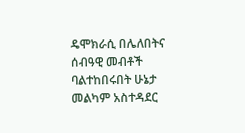ዴሞክራሲ በሌለበትና ሰብዓዊ መብቶች ባልተከበሩበት ሁኔታ መልካም አስተዳደር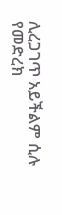ሊረጋገጥ አይችልም ሲሉ የመድረክ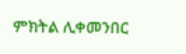ምክትል ሊቀመንበር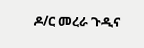ዶ/ር መረራ ጉዲና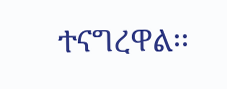ተናግረዋል፡፡